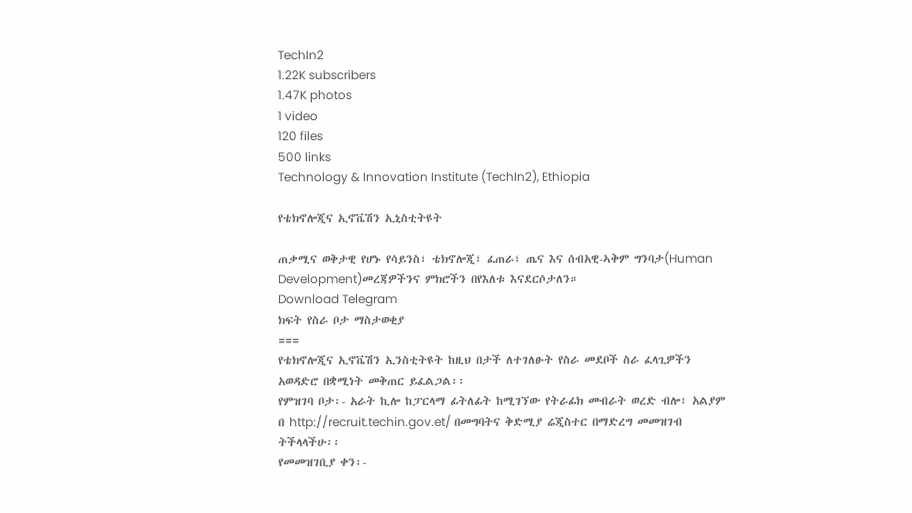TechIn2
1.22K subscribers
1.47K photos
1 video
120 files
500 links
Technology & Innovation Institute (TechIn2), Ethiopia

የቴክኖሎጂና ኢኖቬሽን ኢኒስቲትዩት

ጠቃሚና ወቅታዊ የሆኑ የሳይንስ፣ ቴክኖሎጂ፣ ፈጠራ፣ ጤና እና ሰብአዊ-ኣቅም ግንባታ(Human Development)መረጃዎችንና ምክሮችን በየእለቱ እናደርሶታለን።
Download Telegram
ክፍት የስራ ቦታ ማስታወቂያ
===
የቴክኖሎጂና ኢኖቬሽን ኢንስቲትዩት ከዚህ በታች ለተገለፁት የስራ መደቦች ስራ ፈላጊዎችን አወዳድሮ በቋሚነት መቅጠር ይፈልጋል፡፡
የምዝገባ ቦታ፡- አራት ኪሎ ከፓርላማ ፊትለፊት ከሚገኘው የትራፊክ መብራት ወረድ ብሎ፣ አልያም በ http://recruit.techin.gov.et/ በመግባትና ቅድሚያ ሬጂስተር በማድረግ መመዝገብ ትችላላችሁ፡፡
የመመዝገቢያ ቀን፡-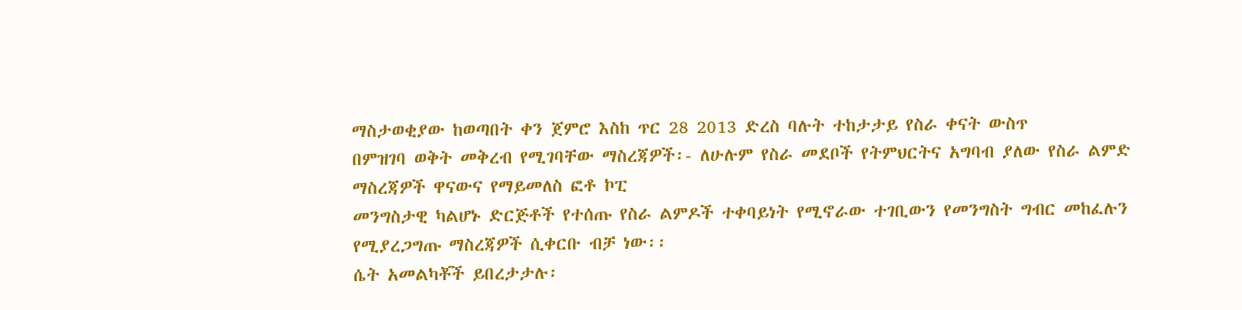ማስታወቂያው ከወጣበት ቀን ጀምሮ እስከ ጥር 28 2013 ድረስ ባሉት ተከታታይ የስራ ቀናት ውስጥ
በምዝገባ ወቅት መቅረብ የሚገባቸው ማስረጃዎች፡- ለሁሉም የስራ መደቦች የትምህርትና አግባብ ያለው የስራ ልምድ ማስረጃዎች ዋናውና የማይመለስ ፎቶ ኮፒ
መንግስታዊ ካልሆኑ ድርጅቶች የተሰጡ የስራ ልምዶች ተቀባይነት የሚኖራው ተገቢውን የመንግስት ግብር መከፈሉን የሚያረጋግጡ ማስረጃዎች ሲቀርቡ ብቻ ነው፡፡
ሴት አመልካቾች ይበረታታሉ፡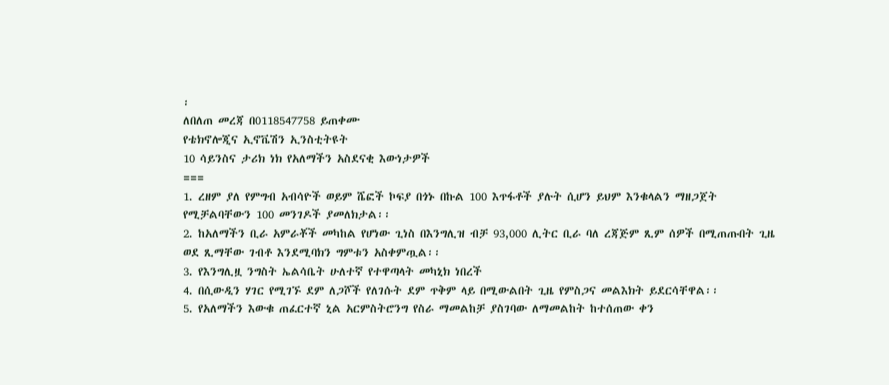፡
ለበለጠ መረጃ በ0118547758 ይጠቀሙ
የቴክኖሎጂና ኢኖቬሽን ኢንስቲትዩት
10 ሳይንስና ታሪክ ነክ የአለማችን አስደናቂ እውነታዎች
===
1. ረዘም ያለ የምግብ አብሳዮች ወይም ሼፎች ኮፍያ በጎኑ በኩል 100 እጥፋቶች ያሉት ሲሆን ይህም እንቁላልን ማዘጋጀት የሚቻልባቸውን 100 መንገዶች ያመለክታል፡፡
2. ከአለማችን ቢራ አምራቾች መካከል የሆነው ጊነስ በእንግሊዝ ብቻ 93,000 ሊትር ቢራ ባለ ረጃጅም ጺም ሰዎች በሚጠጡበት ጊዜ ወደ ጺማቸው ገብቶ እንደሚባክን ግምቱን አስቀምጧል፡፡
3. የእንግሊዟ ንግስት ኤልሳቤት ሁለተኛ የተዋጣላት መካኒክ ነበረች
4. በሲውዲን ሃገር የሚገኙ ደም ለጋሾች የለገሱት ደም ጥቅም ላይ በሚውልበት ጊዜ የምስጋና መልእክት ይደርሳቸዋል፡፡
5. የአለማችን እውቁ ጠፈርተኛ ኒል አርምስትሮንግ የስራ ማመልከቻ ያስገባው ለማመልከት ከተሰጠው ቀን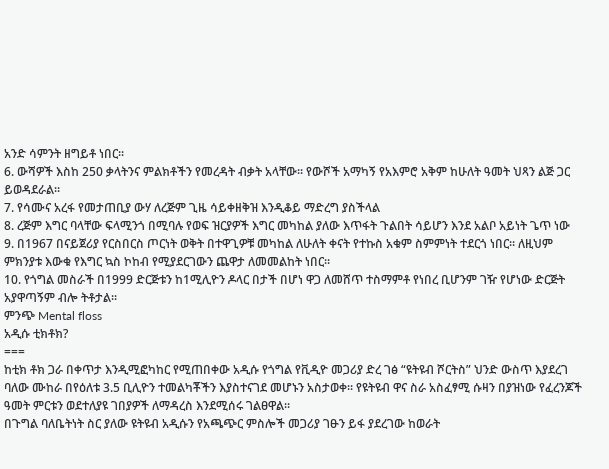አንድ ሳምንት ዘግይቶ ነበር፡፡
6. ውሻዎች እስከ 250 ቃላትንና ምልክቶችን የመረዳት ብቃት አላቸው፡፡ የውሾች አማካኝ የአእምሮ አቅም ከሁለት ዓመት ህጻን ልጅ ጋር ይወዳደራል፡፡
7. የሳሙና አረፋ የመታጠቢያ ውሃ ለረጅም ጊዜ ሳይቀዘቅዝ እንዲቆይ ማድረግ ያስችላል
8. ረጅም እግር ባላቸው ፍላሚንጎ በሚባሉ የወፍ ዝርያዎች እግር መካከል ያለው እጥፋት ጉልበት ሳይሆን እንደ አልቦ አይነት ጌጥ ነው
9. በ1967 በናይጀሪያ የርስበርስ ጦርነት ወቅት በተዋጊዎቹ መካከል ለሁለት ቀናት የተኩስ አቁም ስምምነት ተደርጎ ነበር፡፡ ለዚህም ምክንያቱ እውቁ የእግር ኳስ ኮከብ የሚያደርገውን ጨዋታ ለመመልከት ነበር፡፡
10. የጎግል መስራች በ1999 ድርጅቱን ከ1ሚሊዮን ዶላር በታች በሆነ ዋጋ ለመሸጥ ተስማምቶ የነበረ ቢሆንም ገዥ የሆነው ድርጅት አያዋጣኝም ብሎ ትቶታል፡፡
ምንጭ Mental floss
አዲሱ ቲክቶክ?
===
ከቲክ ቶክ ጋራ በቀጥታ እንዲሚፎካከር የሚጠበቀው አዲሱ የጎግል የቪዲዮ መጋሪያ ድረ ገፅ “ዩትዩብ ሾርትስ” ህንድ ውስጥ እያደረገ ባለው ሙከራ በየዕለቱ 3.5 ቢሊዮን ተመልካቾችን እያስተናገደ መሆኑን አስታወቀ፡፡ የዩትዩብ ዋና ስራ አስፈፃሚ ሱዛን በያዝነው የፈረንጆች ዓመት ምርቱን ወደተለያዩ ገበያዎች ለማዳረስ እንደሚሰሩ ገልፀዋል፡፡
በጉግል ባለቤትነት ስር ያለው ዩትዩብ አዲሱን የአጫጭር ምስሎች መጋሪያ ገፁን ይፋ ያደረገው ከወራት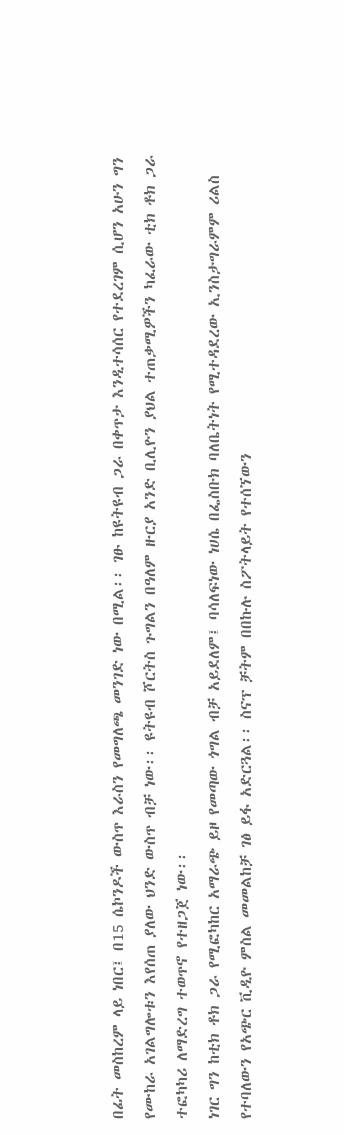በፊት መስከረም ላይ ነበር፤ በ15 ሴኮንዶች ውስጥ እራስን የመግለጫ መንገድ ነው በሚል፡፡ ገፁ ከዩትዩብ ጋራ በቀጥታ እንዲተሳሰር የተደረገም ሲሆን አሁን ግን የሙከራ አገልግሎቱን እየሰጠ ያለው ህንድ ውስጥ ብቻ ነው፡፡ ዩትዩብ ሾርትስ ጉግልን በዓለም ዙርያ አንድ ቢሊዮን ያህል ተጠቃሚዎችን ካፈራው ቲክ ቶክ ጋራ ተፎካካሪ ለማድረግ ተወጥኖ የተዘጋጀ ነው፡፡
ነገር ግን ከቲክ ቶክ ጋራ የሚፎካከር አማራጭ ይዞ የመጣው ጎግል ብቻ አይደለም፤ ባሳለፍነው ነሀሴ በፌስቡክ ባለቤትነት የሚተዳደረው ኢንስታግራምም ሪልስ የተባለውን የአጭር ቪዲዮ ምስል መመልከቻ ገፅ ይፋ አድርጓል፡፡ ስናፕ ቻትም በበኩሉ ስፖትላይት የተሰኘውን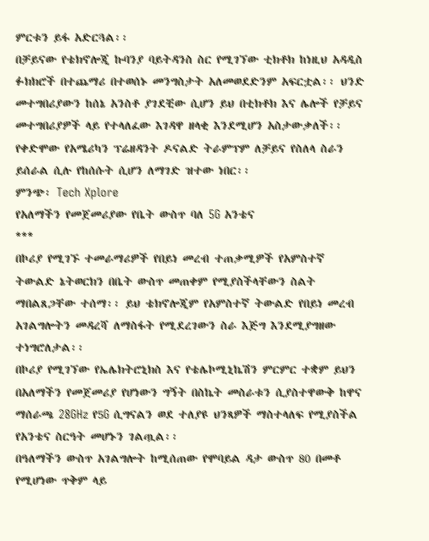ምርቱን ይፋ አድርጓል፡፡
በቻይናው የቴክኖሎጂ ኩባንያ ባይትዳንስ ስር የሚገኘው ቲክቶክ ከነዚህ አዳዲስ ፉክክሮች በተጨማሪ በተወሰኑ መንግስታት አለመወደድንም አፍርቷል፡፡ ህንድ መተግበሪያውን ከሰኔ አንስቶ ያገደቺው ሲሆን ይህ በቲክቶክ እና ሌሎች የቻይና መተግበሪያዎች ላይ የተላለፈው እገዳዋ ዘላቂ እንደሚሆን አስታውቃለች፡፡ የቀድሞው የአሜሪካን ፕሬዘዳንት ዶናልድ ትራምፕም ለቻይና የስለላ ስራን ይሰራል ሲሉ የከሰሱት ሲሆን ለማገድ ዝተው ነበር፡፡
ምንጭ፡ Tech Xplore
የአለማችን የመጀመሪያው የቤት ውስጥ ባለ 5G አንቴና
***
በኮሪያ የሚገኙ ተመራማሪዎች የበይነ መረብ ተጠቃሚዎች የአምስተኛ ትውልድ ኔትወርክን በቤት ውስጥ መጠቀም የሚያስችላቸውን ስልት ማበልጸጋቸው ተሰማ፡፡ ይህ ቴክኖሎጂም የአምስተኛ ትውልድ የበይነ መረብ አገልግሎትን መዳረሻ ለማስፋት የሚደረገውን ስራ እጅግ እንደሚያግዘው ተነግሮለታል፡፡
በኮሪያ የሚገኘው የኤሌክትሮኒክስ እና የቴሌኮሚኒኬሽን ምርምር ተቋም ይህን በአለማችን የመጀመሪያ የሆነውን ግኝት በስኬት መስራቱን ሲያስተዋውቅ ከዋና ማሰራጫ 28GHz የ5G ሲግናልን ወደ ተለያዩ ህንጻዎች ማስተላለፍ የሚያስችል የአንቴና ስርዓት መሆኑን ገልጧል፡፡
በዓለማችን ውስጥ አገልግሎት ከሚሰጠው የሞባይል ዳታ ውስጥ 80 በመቶ የሚሆነው ጥቅም ላይ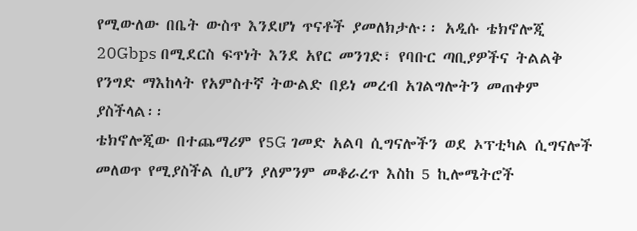የሚውለው በቤት ውስጥ እንደሆነ ጥናቶች ያመለክታሉ፡፡ አዲሱ ቴክኖሎጂ 20Gbps በሚደርስ ፍጥነት እንደ አየር መንገድ፣ የባቡር ጣቢያዎችና ትልልቅ የንግድ ማእከላት የአምስተኛ ትውልድ በይነ መረብ አገልግሎትን መጠቀም ያስችላል፡፡
ቴክኖሎጂው በተጨማሪም የ5G ገመድ አልባ ሲግናሎችን ወደ ኦፕቲካል ሲግናሎች መለወጥ የሚያስችል ሲሆን ያለምንም መቆራረጥ እስከ 5 ኪሎሜትሮች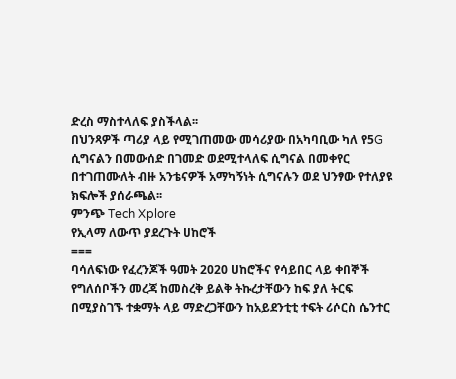ድረስ ማስተላለፍ ያስችላል፡፡
በህንጻዎች ጣሪያ ላይ የሚገጠመው መሳሪያው በአካባቢው ካለ የ5G ሲግናልን በመውሰድ በገመድ ወደሚተላለፍ ሲግናል በመቀየር በተገጠሙለት ብዙ አንቴናዎች አማካኝነት ሲግናሉን ወደ ህንፃው የተለያዩ ክፍሎች ያሰራጫል፡፡
ምንጭ Tech Xplore
የኢላማ ለውጥ ያደረጉት ሀከሮች
===
ባሳለፍነው የፈረንጆች ዓመት 2020 ሀከሮችና የሳይበር ላይ ቀበኞች የግለሰቦችን መረጃ ከመስረቅ ይልቅ ትኩረታቸውን ከፍ ያለ ትርፍ በሚያስገኙ ተቋማት ላይ ማድረጋቸውን ከአይደንቲቲ ተፍት ሪሶርስ ሴንተር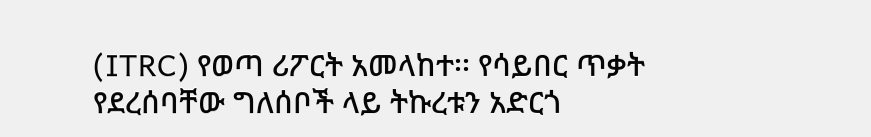(ITRC) የወጣ ሪፖርት አመላከተ፡፡ የሳይበር ጥቃት የደረሰባቸው ግለሰቦች ላይ ትኩረቱን አድርጎ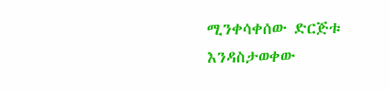ሚንቀሳቀሰው ድርጅቱ እንዳስታወቀው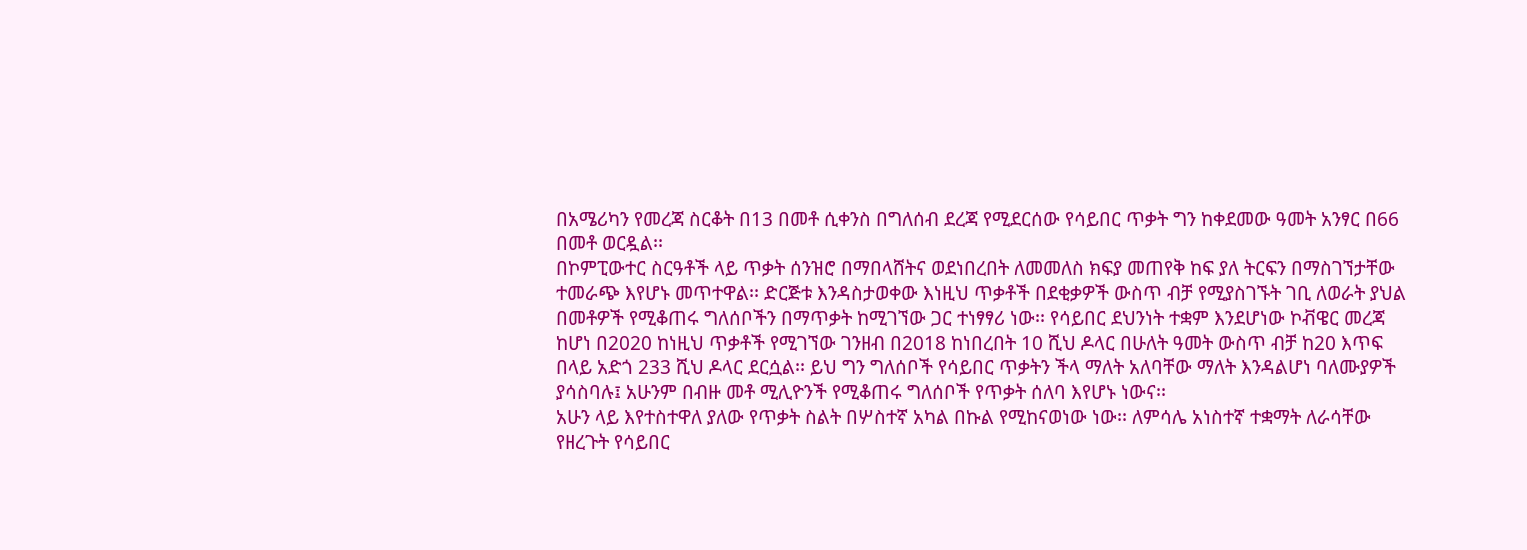በአሜሪካን የመረጃ ስርቆት በ13 በመቶ ሲቀንስ በግለሰብ ደረጃ የሚደርሰው የሳይበር ጥቃት ግን ከቀደመው ዓመት አንፃር በ66 በመቶ ወርዷል፡፡
በኮምፒውተር ስርዓቶች ላይ ጥቃት ሰንዝሮ በማበላሸትና ወደነበረበት ለመመለስ ክፍያ መጠየቅ ከፍ ያለ ትርፍን በማስገኘታቸው ተመራጭ እየሆኑ መጥተዋል፡፡ ድርጅቱ እንዳስታወቀው እነዚህ ጥቃቶች በደቂቃዎች ውስጥ ብቻ የሚያስገኙት ገቢ ለወራት ያህል በመቶዎች የሚቆጠሩ ግለሰቦችን በማጥቃት ከሚገኘው ጋር ተነፃፃሪ ነው፡፡ የሳይበር ደህንነት ተቋም እንደሆነው ኮቭዌር መረጃ ከሆነ በ2020 ከነዚህ ጥቃቶች የሚገኘው ገንዘብ በ2018 ከነበረበት 10 ሺህ ዶላር በሁለት ዓመት ውስጥ ብቻ ከ20 እጥፍ በላይ አድጎ 233 ሺህ ዶላር ደርሷል፡፡ ይህ ግን ግለሰቦች የሳይበር ጥቃትን ችላ ማለት አለባቸው ማለት እንዳልሆነ ባለሙያዎች ያሳስባሉ፤ አሁንም በብዙ መቶ ሚሊዮንች የሚቆጠሩ ግለሰቦች የጥቃት ሰለባ እየሆኑ ነውና፡፡
አሁን ላይ እየተስተዋለ ያለው የጥቃት ስልት በሦስተኛ አካል በኩል የሚከናወነው ነው፡፡ ለምሳሌ አነስተኛ ተቋማት ለራሳቸው የዘረጉት የሳይበር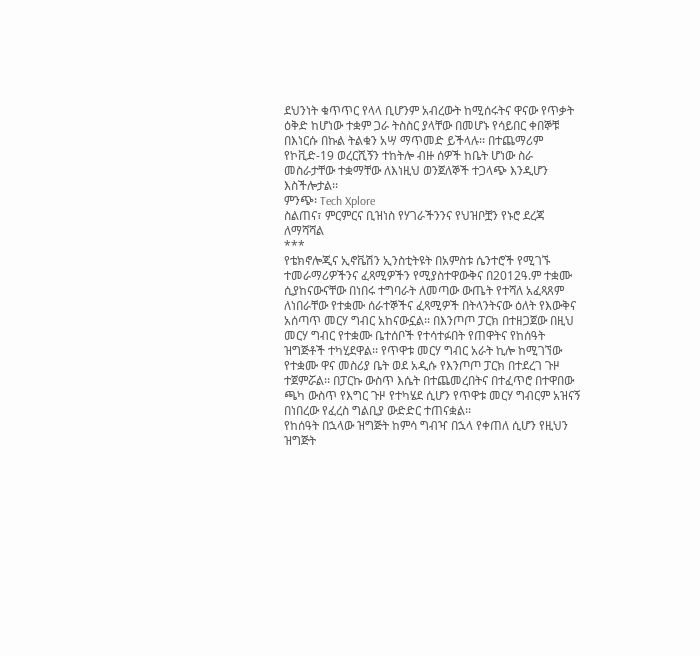ደህንነት ቁጥጥር የላላ ቢሆንም አብረውት ከሚሰሩትና ዋናው የጥቃት ዕቅድ ከሆነው ተቋም ጋራ ትስስር ያላቸው በመሆኑ የሳይበር ቀበኞቹ በእነርሱ በኩል ትልቁን አሣ ማጥመድ ይችላሉ፡፡ በተጨማሪም የኮቪድ-19 ወረርሺኝን ተከትሎ ብዙ ሰዎች ከቤት ሆነው ስራ መስራታቸው ተቋማቸው ለእነዚህ ወንጀለኞች ተጋላጭ እንዲሆን እስችሎታል፡፡
ምንጭ፡ Tech Xplore
ስልጠና፣ ምርምርና ቢዝነስ የሃገራችንንና የህዝቦቿን የኑሮ ደረጃ ለማሻሻል
***
የቴክኖሎጂና ኢኖቬሽን ኢንስቲትዩት በአምስቱ ሴንተሮች የሚገኙ ተመራማሪዎችንና ፈጻሚዎችን የሚያስተዋውቅና በ2012ዓ.ም ተቋሙ ሲያከናውናቸው በነበሩ ተግባራት ለመጣው ውጤት የተሻለ አፈጻጸም ለነበራቸው የተቋሙ ሰራተኞችና ፈጻሚዎች በትላንትናው ዕለት የእውቅና አሰጣጥ መርሃ ግብር አከናውኗል፡፡ በእንጦጦ ፓርክ በተዘጋጀው በዚህ መርሃ ግብር የተቋሙ ቤተሰቦች የተሳተፉበት የጠዋትና የከሰዓት ዝግጅቶች ተካሂደዋል፡፡ የጥዋቱ መርሃ ግብር አራት ኪሎ ከሚገኘው የተቋሙ ዋና መስሪያ ቤት ወደ አዲሱ የእንጦጦ ፓርክ በተደረገ ጉዞ ተጀምሯል፡፡ በፓርኩ ውስጥ እሴት በተጨመረበትና በተፈጥሮ በተዋበው ጫካ ውስጥ የእግር ጉዞ የተካሄደ ሲሆን የጥዋቱ መርሃ ግብርም አዝናኝ በነበረው የፈረስ ግልቢያ ውድድር ተጠናቋል፡፡
የከሰዓት በኋላው ዝግጅት ከምሳ ግብዣ በኋላ የቀጠለ ሲሆን የዚህን ዝግጅት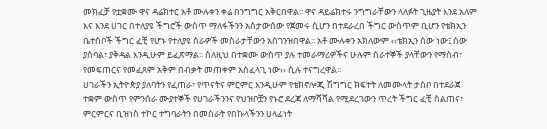መክፈቻ የቷቋሙ ዋና ዳሬክተር አቶ ሙሉቀን ቀሬ በንግግር አቅርበዋል፡፡ ዋና ዳይሬክተሩ ንግግራቸውን ላለፉት ጊዜያት እንደ አለም እና እንደ ሀገር በተለያዩ ችግሮች ውስጥ ማለፋችንን አስታውሰው የጀመሩ ሲሆን በተደራረበ ችግር ውስጥም ቢሆን የቴክኢን ቤተሰቦች ችግር ፈቺ የሆኑ የተለያዩ ስራዎች መስራታቸውን አስገንዝበዋል፡፡ አቶ ሙሉቀን አክለውም ‹‹ቴክኢን ሰው ነው፤ ሰው ያስባል፣ ያቅዳል እንዲሁም ይፈጽማል፡፡ ስለዚህ በተቋሙ ውስጥ ያሉ ተመራማሪዎችና ሁሉም ሰራተኞች ያላቸውን የማሰብ፣ የመፍጠርና የመፈጸም አቅም በብቃት መጠቀም አስፈላጊ ነው›› ሲሉ ተናግረዋል፡፡
ሀገራችን ኢትዮጵያ ያለባትን የፈጠራ፣ የጥናትና ምርምር እንዲሁም የቴክኖሎጂ ሽግግር ክፍተት ለመሙላት ታስቦ በተደራጀ ተቋም ውስጥ የምንሰራ ሙያተኞች የሀገራችንንና የህዝቦቿን የኑሮ ደረጃ ለማሻሻል የሚደረገውን ጥረት ችግር ፈቺ ስልጠና፣ ምርምርና ቢዝነስ ተኮር ተግባራትን በመስራት የበኩላችንን ሀላፊነት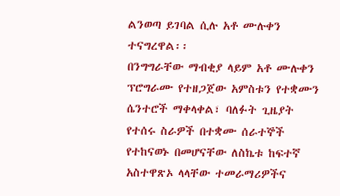ልንወጣ ይገባል ሲሉ አቶ ሙሉቀን ተናግረዋል፡፡
በንግግራቸው ማብቂያ ላይም አቶ ሙሉቀን ፕሮግራሙ የተዘጋጀው አምስቱን የተቋሙን ሴንተሮች ማቀላቀል፣ ባለፉት ጊዜያት የተሰሩ ስራዎች በተቋሙ ሰራተኞች የተከናወኑ በመሆናቸው ለስኬቱ ከፍተኛ አስተዋጽኦ ላላቸው ተመራማሪዎችና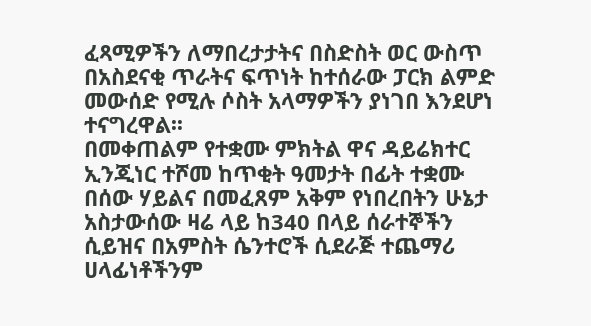ፈጻሚዎችን ለማበረታታትና በስድስት ወር ውስጥ በአስደናቂ ጥራትና ፍጥነት ከተሰራው ፓርክ ልምድ መውሰድ የሚሉ ሶስት አላማዎችን ያነገበ እንደሆነ ተናግረዋል፡፡
በመቀጠልም የተቋሙ ምክትል ዋና ዳይሬክተር ኢንጂነር ተሾመ ከጥቂት ዓመታት በፊት ተቋሙ በሰው ሃይልና በመፈጸም አቅም የነበረበትን ሁኔታ አስታውሰው ዛሬ ላይ ከ340 በላይ ሰራተኞችን ሲይዝና በአምስት ሴንተሮች ሲደራጅ ተጨማሪ ሀላፊነቶችንም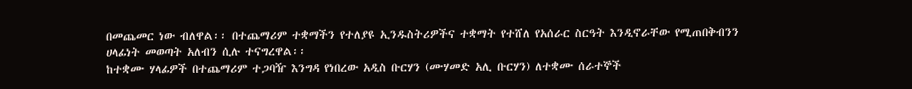በመጨመር ነው ብለዋል፡፡ በተጨማሪም ተቋማችን የተለያዩ ኢንዱስትሪዎችና ተቋማት የተሸለ የአሰራር ስርዓት እንዲኖራቸው የሚጠበቅብንን ሀላፊነት መወጣት አለብን ሲሉ ተናግረዋል፡፡
ከተቋሙ ሃላፊዎች በተጨማሪም ተጋባዥ እንግዳ የነበረው አዲስ ቡርሃን (ሙሃመድ አሊ ቡርሃን) ለተቋሙ ሰራተኞች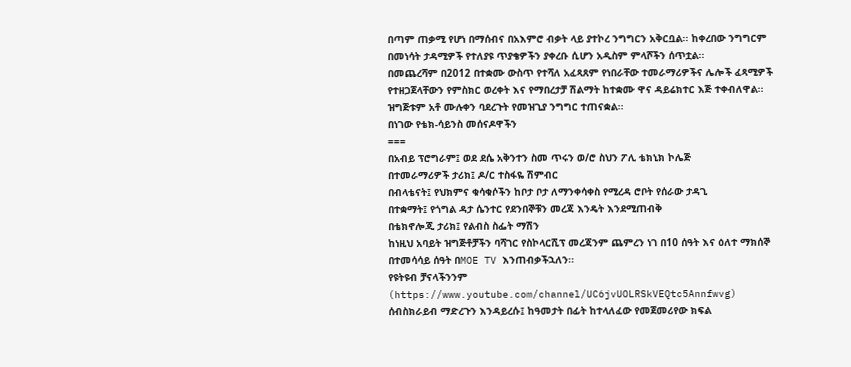በጣም ጠቃሚ የሆነ በማሰብና በአእምሮ ብቃት ላይ ያተኮረ ንግግርን አቅርቧል፡፡ ከቀረበው ንግግርም በመነሳት ታዳሚዎች የተለያዩ ጥያቄዎችን ያቀረቡ ሲሆን አዲስም ምላሾችን ሰጥቷል፡፡
በመጨረሻም በ2012 በተቋሙ ውስጥ የተሻለ አፈጻጸም የነበራቸው ተመራማሪዎችና ሌሎች ፈጻሚዎች የተዘጋጀላቸውን የምስክር ወረቀት እና የማበረታቻ ሽልማት ከተቋሙ ዋና ዳይሬክተር እጅ ተቀብለዋል፡፡ ዝግጅቱም አቶ ሙሉቀን ባደረጉት የመዝጊያ ንግግር ተጠናቋል፡፡
በነገው የቴክ-ሳይንስ መሰናዶዋችን
===
በአብይ ፕሮግራም፤ ወደ ደሴ አቅንተን ስመ ጥሩን ወ/ሮ ስህን ፖሊ ቴክኒክ ኮሌጅ
በተመራማሪዎች ታሪክ፤ ዶ/ር ተስፋዬ ሽምብር
በብላቴናት፤ የህክምና ቁሳቁሶችን ከቦታ ቦታ ለማንቀሳቀስ የሚረዳ ሮቦት የሰራው ታዳጊ
በተቋማት፤ የጎግል ዳታ ሴንተር የደንበኞቹን መረጃ እንዴት እንደሚጠብቅ
በቴክኖሎጂ ታሪክ፤ የልብስ ስፌት ማሽን
ከነዚህ አባይት ዝግጅቶቻችን ባሻገር የስኮላርሺፕ መረጃንም ጨምረን ነገ በ10 ሰዓት እና ዕለተ ማክሰኞ በተመሳሳይ ሰዓት በMOE TV እንጠብቃችኋለን፡፡
የዩትዩብ ቻናላችንንም (https://www.youtube.com/channel/UC6jvUOLRSkVEQtc5Annfwvg) ሰብስክራይብ ማድረጉን እንዳይረሱ፤ ከዓመታት በፊት ከተላለፈው የመጀመሪየው ክፍል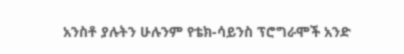አንስቶ ያሉትን ሁሉንም የቴክ-ሳይንስ ፕሮግራሞች አንድ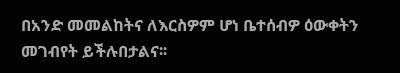በአንድ መመልከትና ለእርስዎም ሆነ ቤተሰብዎ ዕውቀትን መገብየት ይችሉበታልና፡፡